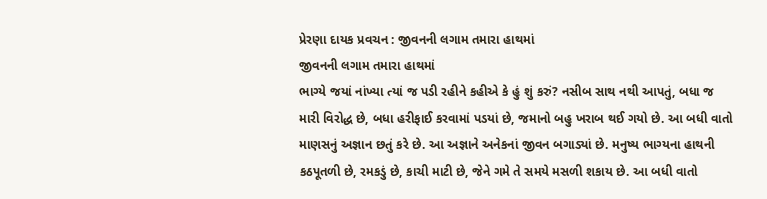પ્રેરણા દાયક પ્રવચન : જીવનની લગામ તમારા હાથમાં
જીવનની લગામ તમારા હાથમાં
ભાગ્યે જયાં નાંખ્યા ત્યાં જ પડી રહીને કહીએ કે હું શું કરું? નસીબ સાથ નથી આપતું, બધા જ મારી વિરોદ્ધ છે, બધા હરીફાઈ કરવામાં પડયાં છે, જમાનો બહુ ખરાબ થઈ ગયો છે. આ બધી વાતો માણસનું અજ્ઞાન છતું કરે છે. આ અજ્ઞાને અનેકનાં જીવન બગાડ્યાં છે. મનુષ્ય ભાગ્યના હાથની કઠપૂતળી છે, રમકડું છે, કાચી માટી છે, જેને ગમે તે સમયે મસળી શકાય છે. આ બધી વાતો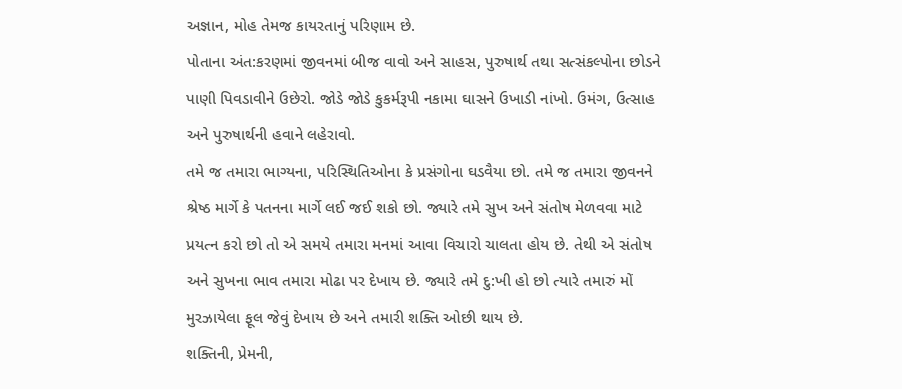અજ્ઞાન, મોહ તેમજ કાયરતાનું પરિણામ છે.
પોતાના અંત:કરણમાં જીવનમાં બીજ વાવો અને સાહસ, પુરુષાર્થ તથા સત્સંકલ્પોના છોડને પાણી પિવડાવીને ઉછેરો. જોડે જોડે કુકર્મરૂપી નકામા ઘાસને ઉખાડી નાંખો. ઉમંગ, ઉત્સાહ અને પુરુષાર્થની હવાને લહેરાવો.
તમે જ તમારા ભાગ્યના, પરિસ્થિતિઓના કે પ્રસંગોના ઘડવૈયા છો. તમે જ તમારા જીવનને શ્રેષ્ઠ માર્ગે કે પતનના માર્ગે લઈ જઈ શકો છો. જ્યારે તમે સુખ અને સંતોષ મેળવવા માટે પ્રયત્ન કરો છો તો એ સમયે તમારા મનમાં આવા વિચારો ચાલતા હોય છે. તેથી એ સંતોષ અને સુખના ભાવ તમારા મોઢા પર દેખાય છે. જ્યારે તમે દુ:ખી હો છો ત્યારે તમારું મોં મુરઝાયેલા ફૂલ જેવું દેખાય છે અને તમારી શક્તિ ઓછી થાય છે.
શક્તિની, પ્રેમની,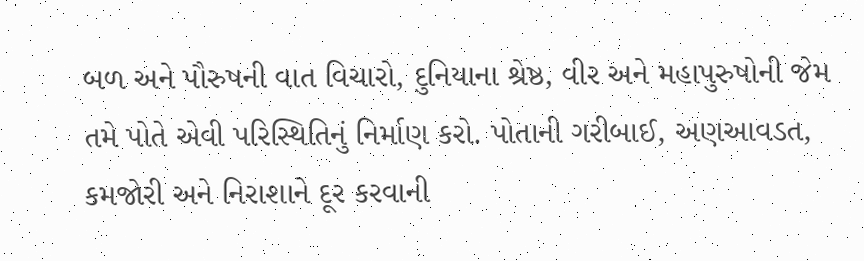બળ અને પૌરુષની વાત વિચારો, દુનિયાના શ્રેષ્ઠ, વીર અને મહાપુરુષોની જેમ તમે પોતે એવી પરિસ્થિતિનું નિર્માણ કરો. પોતાની ગરીબાઈ, અણઆવડત, કમજોરી અને નિરાશાને દૂર કરવાની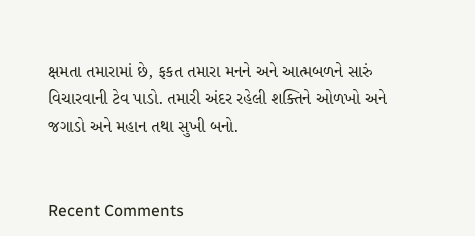ક્ષમતા તમારામાં છે, ફકત તમારા મનને અને આત્મબળને સારું વિચારવાની ટેવ પાડો. તમારી અંદર રહેલી શક્તિને ઓળખો અને જગાડો અને મહાન તથા સુખી બનો.


Recent Comments